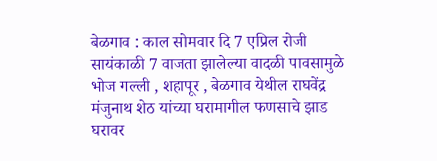बेळगाव : काल सोमवार दि 7 एप्रिल रोजी सायंकाळी 7 वाजता झालेल्या वादळी पावसामुळे भोज गल्ली , शहापूर , बेळगाव येथील राघवेंद्र मंजुनाथ शेठ यांच्या घरामागील फणसाचे झाड घरावर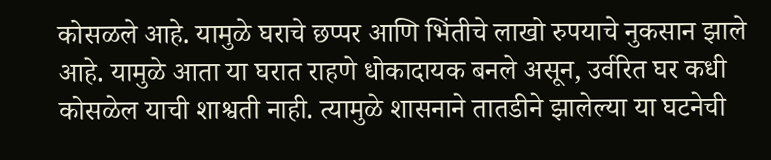कोसळले आहे. यामुळे घराचे छप्पर आणि भिंतीचे लाखो रुपयाचे नुकसान झाले आहे. यामुळे आता या घरात राहणे धोकादायक बनले असून, उर्वरित घर कधी कोसळेल याची शाश्वती नाही. त्यामुळे शासनाने तातडीने झालेल्या या घटनेची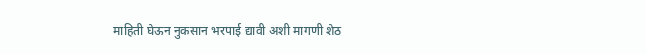माहिती घेऊन नुकसान भरपाई द्यावी अशी मागणी शेठ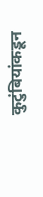कुटुंबियांकडून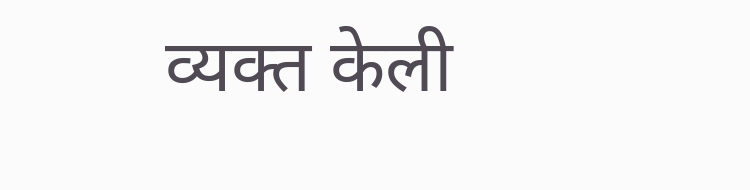व्यक्त केली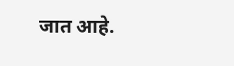जात आहे.